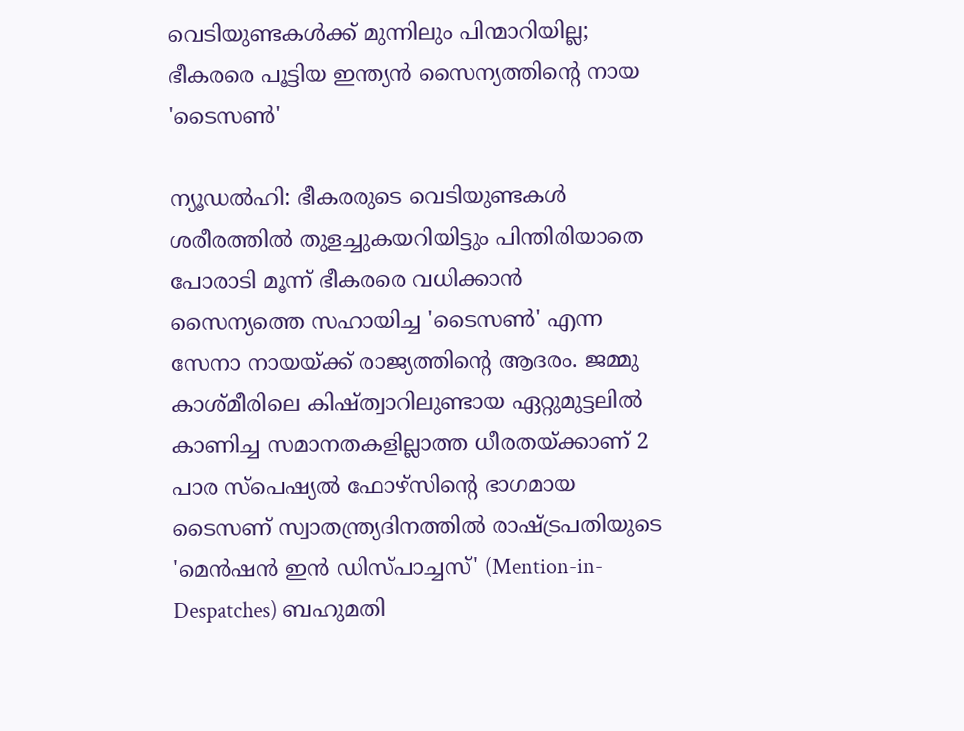വെടിയുണ്ടകൾക്ക് മുന്നിലും പിന്മാറിയില്ല; ഭീകരരെ പൂട്ടിയ ഇന്ത്യൻ സൈന്യത്തിന്റെ നായ 'ടൈസൺ'

ന്യൂഡൽഹി: ഭീകരരുടെ വെടിയുണ്ടകൾ ശരീരത്തിൽ തുളച്ചുകയറിയിട്ടും പിന്തിരിയാതെ പോരാടി മൂന്ന് ഭീകരരെ വധിക്കാൻ സൈന്യത്തെ സഹായിച്ച 'ടൈസൺ' എന്ന സേനാ നായയ്ക്ക് രാജ്യത്തിന്റെ ആദരം. ജമ്മു കാശ്മീരിലെ കിഷ്ത്വാറിലുണ്ടായ ഏറ്റുമുട്ടലിൽ കാണിച്ച സമാനതകളില്ലാത്ത ധീരതയ്ക്കാണ് 2 പാര സ്പെഷ്യൽ ഫോഴ്സിന്റെ ഭാഗമായ ടൈസണ് സ്വാതന്ത്ര്യദിനത്തിൽ രാഷ്ട്രപതിയുടെ 'മെൻഷൻ ഇൻ ഡിസ്‌പാച്ചസ്' (Mention-in-Despatches) ബഹുമതി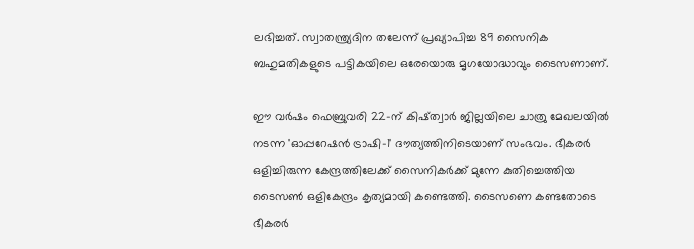ലഭിച്ചത്. സ്വാതന്ത്ര്യദിന തലേന്ന് പ്രഖ്യാപിച്ച 89 സൈനിക ബഹുമതികളുടെ പട്ടികയിലെ ഒരേയൊരു മൃഗയോദ്ധാവും ടൈസണാണ്.

ഈ വർഷം ഫെബ്രുവരി 22-ന് കിഷ്ത്വാർ ജില്ലയിലെ ചാത്രു മേഖലയിൽ നടന്ന 'ഓപ്പറേഷൻ ട്രാഷി-1' ദൗത്യത്തിനിടെയാണ് സംഭവം. ഭീകരർ ഒളിച്ചിരുന്ന കേന്ദ്രത്തിലേക്ക് സൈനികർക്ക് മുന്നേ കുതിച്ചെത്തിയ ടൈസൺ ഒളികേന്ദ്രം കൃത്യമായി കണ്ടെത്തി. ടൈസണെ കണ്ടതോടെ ഭീകരർ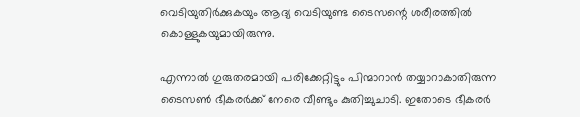വെടിയുതിർക്കുകയും ആദ്യ വെടിയുണ്ട ടൈസന്റെ ശരീരത്തിൽ കൊള്ളുകയുമായിരുന്നു.

എന്നാൽ ഗുരുതരമായി പരിക്കേറ്റിട്ടും പിന്മാറാൻ തയ്യാറാകാതിരുന്ന ടൈസൺ ഭീകരർക്ക് നേരെ വീണ്ടും കുതിച്ചുചാടി. ഇതോടെ ഭീകരർ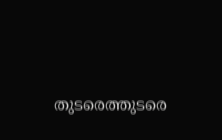തുടരെത്തുടരെ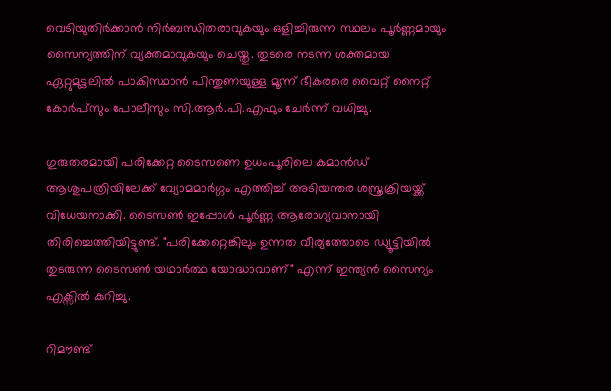വെടിയുതിർക്കാൻ നിർബന്ധിതരാവുകയും ഒളിച്ചിരുന്ന സ്ഥലം പൂർണ്ണമായും സൈന്യത്തിന് വ്യക്തമാവുകയും ചെയ്തു. തുടരെ നടന്ന ശക്തമായ ഏറ്റുമുട്ടലിൽ പാകിസ്ഥാൻ പിന്തുണയുള്ള മൂന്ന് ഭീകരരെ വൈറ്റ് നൈറ്റ് കോർപ്സും പോലീസും സി.ആർ.പി.എഫും ചേർന്ന് വധിച്ചു.

ഗുരുതരമായി പരിക്കേറ്റ ടൈസണെ ഉധംപൂരിലെ കമാൻഡ് ആശുപത്രിയിലേക്ക് വ്യോമമാർഗ്ഗം എത്തിച്ച് അടിയന്തര ശസ്ത്രക്രിയയ്ക്ക് വിധേയനാക്കി. ടൈസൺ ഇപ്പോൾ പൂർണ്ണ ആരോഗ്യവാനായി തിരിച്ചെത്തിയിട്ടുണ്ട്. "പരിക്കേറ്റെങ്കിലും ഉന്നത വീര്യത്തോടെ ഡ്യൂട്ടിയിൽ തുടരുന്ന ടൈസൺ യഥാർത്ഥ യോദ്ധാവാണ്" എന്ന് ഇന്ത്യൻ സൈന്യം എക്സിൽ കുറിച്ചു.

റിമൗണ്ട്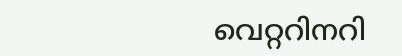വെറ്ററിനറി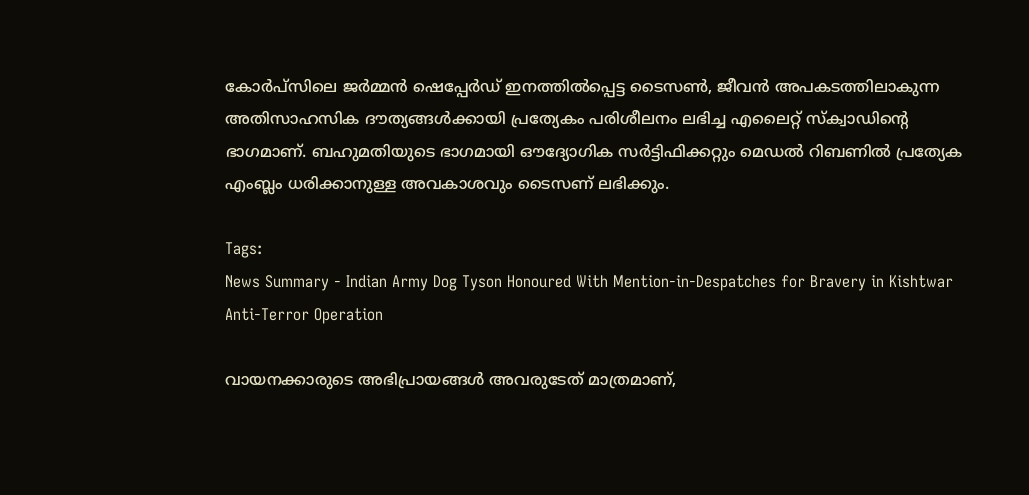കോർപ്സിലെ ജർമ്മൻ ഷെപ്പേർഡ് ഇനത്തിൽപ്പെട്ട ടൈസൺ, ജീവൻ അപകടത്തിലാകുന്ന അതിസാഹസിക ദൗത്യങ്ങൾക്കായി പ്രത്യേകം പരിശീലനം ലഭിച്ച എലൈറ്റ് സ്ക്വാഡിന്റെ ഭാഗമാണ്. ബഹുമതിയുടെ ഭാഗമായി ഔദ്യോഗിക സർട്ടിഫിക്കറ്റും മെഡൽ റിബണിൽ പ്രത്യേക എംബ്ലം ധരിക്കാനുള്ള അവകാശവും ടൈസണ് ലഭിക്കും.

Tags:
News Summary - Indian Army Dog Tyson Honoured With Mention-in-Despatches for Bravery in Kishtwar Anti-Terror Operation

വായനക്കാരുടെ അഭിപ്രായങ്ങള്‍ അവരുടേത് മാത്രമാണ്,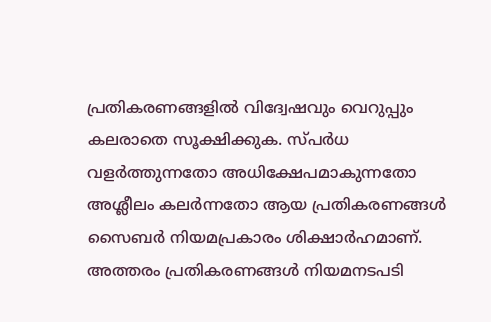പ്രതികരണങ്ങളിൽ വിദ്വേഷവും വെറുപ്പും കലരാതെ സൂക്ഷിക്കുക. സ്പർധ വളർത്തുന്നതോ അധിക്ഷേപമാകുന്നതോ അശ്ലീലം കലർന്നതോ ആയ പ്രതികരണങ്ങൾ സൈബർ നിയമപ്രകാരം ശിക്ഷാർഹമാണ്. അത്തരം പ്രതികരണങ്ങൾ നിയമനടപടി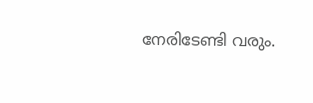നേരിടേണ്ടി വരും.